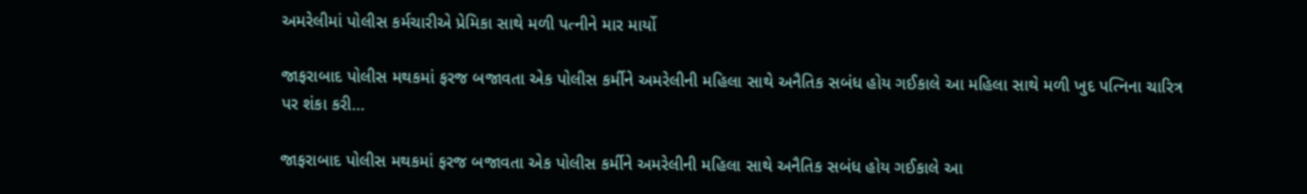અમરેલીમાં પોલીસ કર્મચારીએ પ્રેમિકા સાથે મળી પત્નીને માર માર્યો

જાફરાબાદ પોલીસ મથકમાં ફરજ બજાવતા એક પોલીસ કર્મીને અમરેલીની મહિલા સાથે અનૈતિક સબંધ હોય ગઈકાલે આ મહિલા સાથે મળી ખુદ પત્નિના ચારિત્ર પર શંકા કરી…

જાફરાબાદ પોલીસ મથકમાં ફરજ બજાવતા એક પોલીસ કર્મીને અમરેલીની મહિલા સાથે અનૈતિક સબંધ હોય ગઈકાલે આ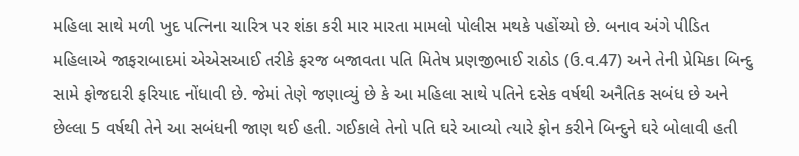મહિલા સાથે મળી ખુદ પત્નિના ચારિત્ર પર શંકા કરી માર મારતા મામલો પોલીસ મથકે પહોંચ્યો છે. બનાવ અંગે પીડિત મહિલાએ જાફરાબાદમાં એએસઆઈ તરીકે ફરજ બજાવતા પતિ મિતેષ પ્રણજીભાઈ રાઠોડ (ઉ.વ.47) અને તેની પ્રેમિકા બિન્દુ સામે ફોજદારી ફરિયાદ નોંધાવી છે. જેમાં તેણે જણાવ્યું છે કે આ મહિલા સાથે પતિને દસેક વર્ષથી અનૈતિક સબંધ છે અને છેલ્લા 5 વર્ષથી તેને આ સબંધની જાણ થઈ હતી. ગઈકાલે તેનો પતિ ઘરે આવ્યો ત્યારે ફોન કરીને બિન્દુને ઘરે બોલાવી હતી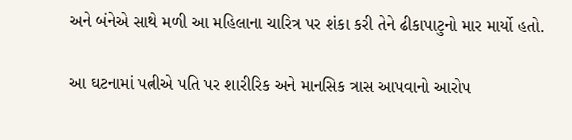અને બંનેએ સાથે મળી આ મહિલાના ચારિત્ર પર શંકા કરી તેને ઢીકાપાટુનો માર માર્યો હતો.

આ ઘટનામાં પત્નીએ પતિ પર શારીરિક અને માનસિક ત્રાસ આપવાનો આરોપ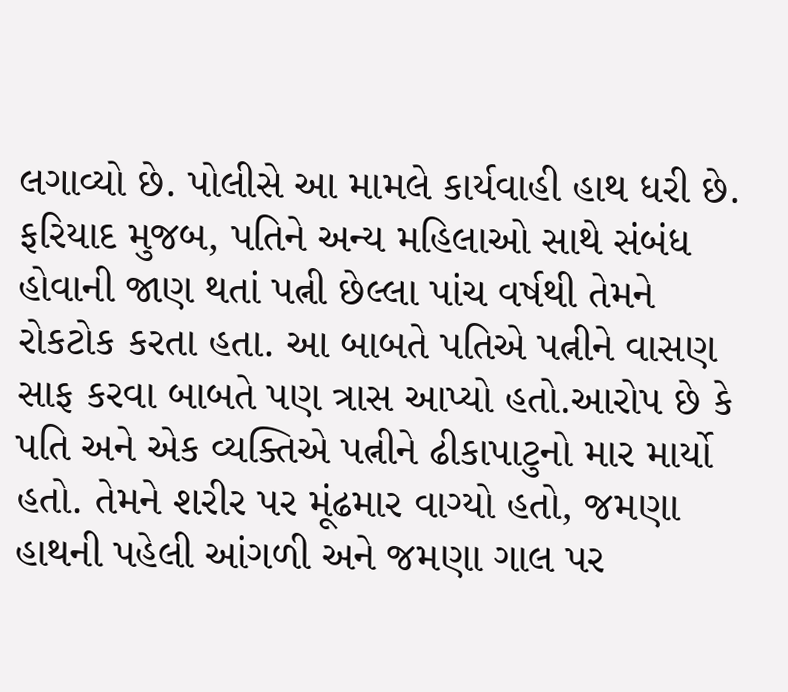લગાવ્યો છે. પોલીસે આ મામલે કાર્યવાહી હાથ ધરી છે. ફરિયાદ મુજબ, પતિને અન્ય મહિલાઓ સાથે સંબંધ હોવાની જાણ થતાં પત્ની છેલ્લા પાંચ વર્ષથી તેમને રોકટોક કરતા હતા. આ બાબતે પતિએ પત્નીને વાસણ સાફ કરવા બાબતે પણ ત્રાસ આપ્યો હતો.આરોપ છે કે પતિ અને એક વ્યક્તિએ પત્નીને ઢીકાપાટુનો માર માર્યો હતો. તેમને શરીર પર મૂંઢમાર વાગ્યો હતો, જમણા હાથની પહેલી આંગળી અને જમણા ગાલ પર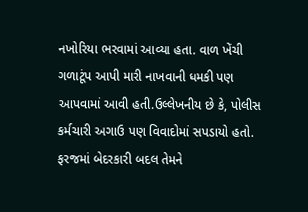નખોરિયા ભરવામાં આવ્યા હતા. વાળ ખેંચી ગળાટૂંપ આપી મારી નાખવાની ધમકી પણ આપવામાં આવી હતી.ઉલ્લેખનીય છે કે, પોલીસ કર્મચારી અગાઉ પણ વિવાદોમાં સપડાયો હતો. ફરજમાં બેદરકારી બદલ તેમને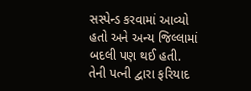સસ્પેન્ડ કરવામાં આવ્યો હતો અને અન્ય જિલ્લામાં બદલી પણ થઈ હતી. તેની પત્ની દ્વારા ફરિયાદ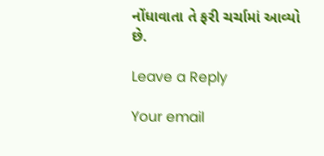નોંધાવાતા તે ફરી ચર્ચામાં આવ્યો છે.

Leave a Reply

Your email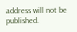address will not be published.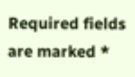Required fields are marked *